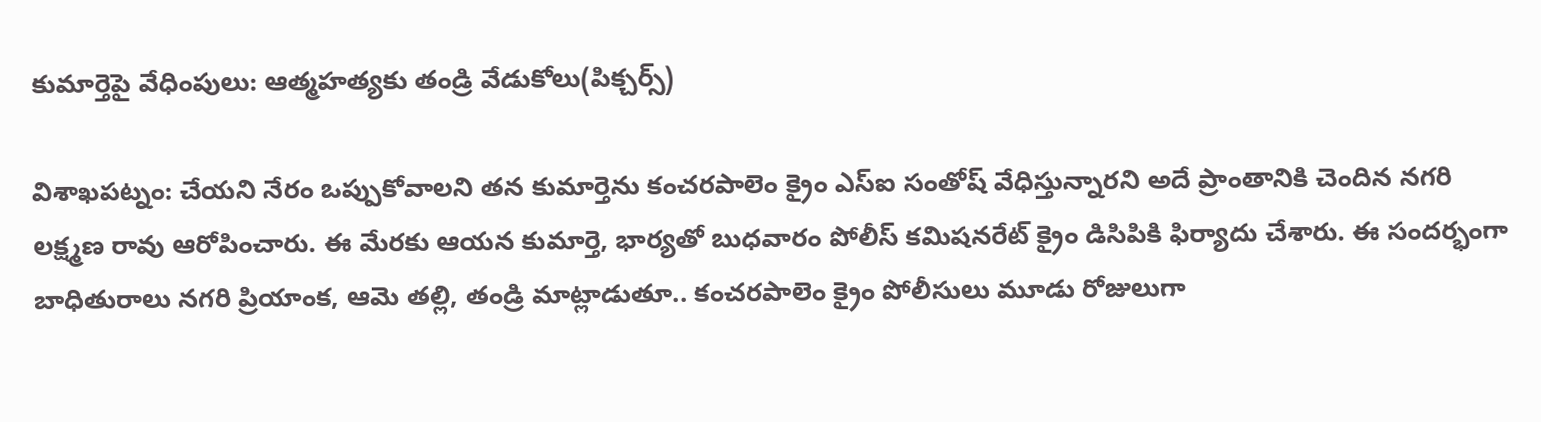కుమార్తెపై వేధింపులు: ఆత్మహత్యకు తండ్రి వేడుకోలు(పిక్చర్స్)

విశాఖపట్నం: చేయని నేరం ఒప్పుకోవాలని తన కుమార్తెను కంచరపాలెం క్రైం ఎస్ఐ సంతోష్ వేధిస్తున్నారని అదే ప్రాంతానికి చెందిన నగరి లక్ష్మణ రావు ఆరోపించారు. ఈ మేరకు ఆయన కుమార్తె, భార్యతో బుధవారం పోలీస్ కమిషనరేట్ క్రైం డిసిపికి ఫిర్యాదు చేశారు. ఈ సందర్భంగా బాధితురాలు నగరి ప్రియాంక, ఆమె తల్లి, తండ్రి మాట్లాడుతూ.. కంచరపాలెం క్రైం పోలీసులు మూడు రోజులుగా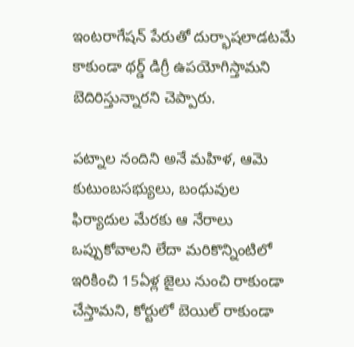ఇంటరాగేషన్ పేరుతో దుర్భాషలాడటమే కాకుండా థర్డ్ డిగ్రీ ఉపయోగిస్తామని బెదిరిస్తున్నారని చెప్పారు.

పట్నాల నందిని అనే మహిళ, ఆమె కుటుంబసభ్యులు, బంధువుల ఫిర్యాదుల మేరకు ఆ నేరాలు ఒప్పుకోవాలని లేదా మరికొన్నింటిలో ఇరికించి 15ఏళ్ల జైలు నుంచి రాకుండా చేస్తామని, కోర్టులో బెయిల్ రాకుండా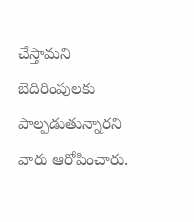చేస్తామని బెదిరింపులకు పాల్పడుతున్నారని వారు ఆరోపించారు.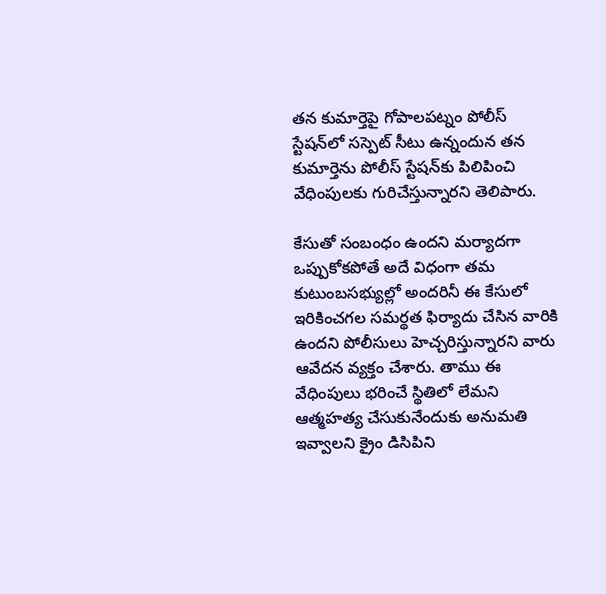తన కుమార్తెపై గోపాలపట్నం పోలీస్ స్టేషన్‌లో సస్పెట్ సీటు ఉన్నందున తన కుమార్తెను పోలీస్ స్టేషన్‌కు పిలిపించి వేధింపులకు గురిచేస్తున్నారని తెలిపారు.

కేసుతో సంబంధం ఉందని మర్యాదగా ఒప్పుకోకపోతే అదే విధంగా తమ కుటుంబసభ్యుల్లో అందరినీ ఈ కేసులో ఇరికించగల సమర్థత ఫిర్యాదు చేసిన వారికి ఉందని పోలీసులు హెచ్చరిస్తున్నారని వారు ఆవేదన వ్యక్తం చేశారు. తాము ఈ వేధింపులు భరించే స్థితిలో లేమని ఆత్మహత్య చేసుకునేందుకు అనుమతి ఇవ్వాలని క్రైం డిసిపిని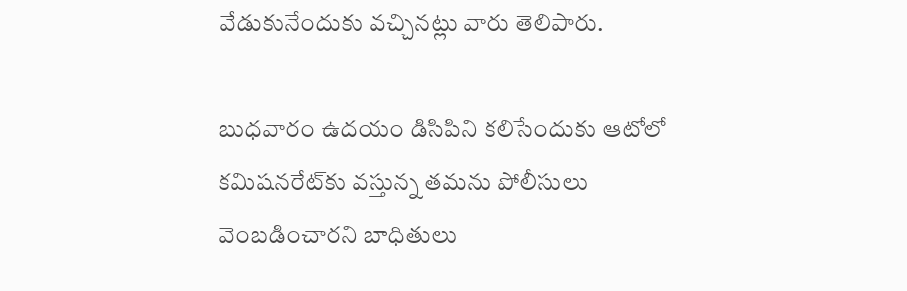వేడుకునేందుకు వచ్చినట్లు వారు తెలిపారు.

బుధవారం ఉదయం డిసిపిని కలిసేందుకు ఆటోలో కమిషనరేట్‌కు వస్తున్న తమను పోలీసులు వెంబడించారని బాధితులు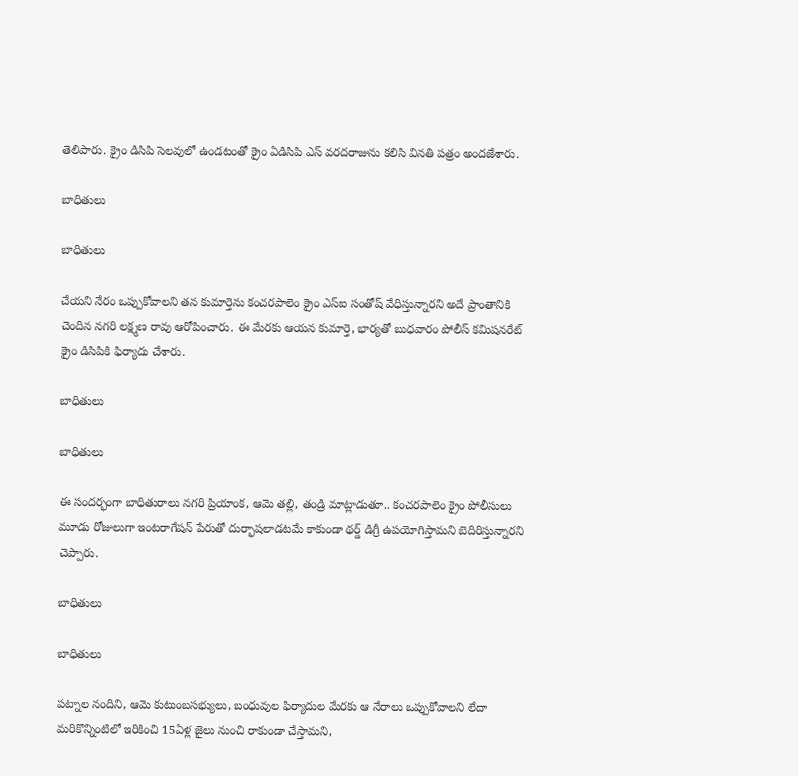తెలిపారు. క్రైం డిసిపి సెలవులో ఉండటంతో క్రైం ఏడిసిపి ఎస్ వరదరాజును కలిసి వినతి పత్రం అందజేశారు.

బాధితులు

బాధితులు

చేయని నేరం ఒప్పుకోవాలని తన కుమార్తెను కంచరపాలెం క్రైం ఎస్ఐ సంతోష్ వేధిస్తున్నారని అదే ప్రాంతానికి చెందిన నగరి లక్ష్మణ రావు ఆరోపించారు. ఈ మేరకు ఆయన కుమార్తె, భార్యతో బుధవారం పోలీస్ కమిషనరేట్ క్రైం డిసిపికి ఫిర్యాదు చేశారు.

బాధితులు

బాధితులు

ఈ సందర్భంగా బాధితురాలు నగరి ప్రియాంక, ఆమె తల్లి, తండ్రి మాట్లాడుతూ.. కంచరపాలెం క్రైం పోలీసులు మూడు రోజులుగా ఇంటరాగేషన్ పేరుతో దుర్భాషలాడటమే కాకుండా థర్డ్ డిగ్రీ ఉపయోగిస్తామని బెదిరిస్తున్నారని చెప్పారు.

బాధితులు

బాధితులు

పట్నాల నందిని, ఆమె కుటుంబసభ్యులు, బంధువుల ఫిర్యాదుల మేరకు ఆ నేరాలు ఒప్పుకోవాలని లేదా మరికొన్నింటిలో ఇరికించి 15ఏళ్ల జైలు నుంచి రాకుండా చేస్తామని,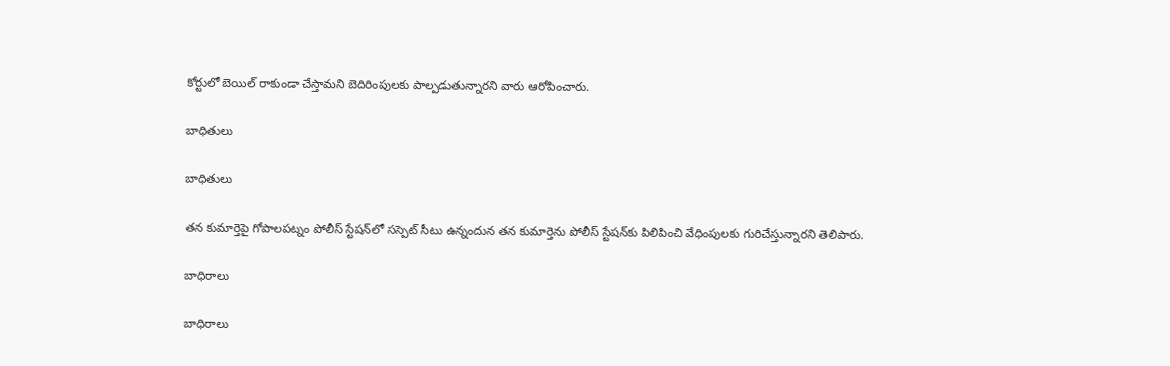కోర్టులో బెయిల్ రాకుండా చేస్తామని బెదిరింపులకు పాల్పడుతున్నారని వారు ఆరోపించారు.

బాధితులు

బాధితులు

తన కుమార్తెపై గోపాలపట్నం పోలీస్ స్టేషన్‌లో సస్పెట్ సీటు ఉన్నందున తన కుమార్తెను పోలీస్ స్టేషన్‌కు పిలిపించి వేధింపులకు గురిచేస్తున్నారని తెలిపారు.

బాధిరాలు

బాధిరాలు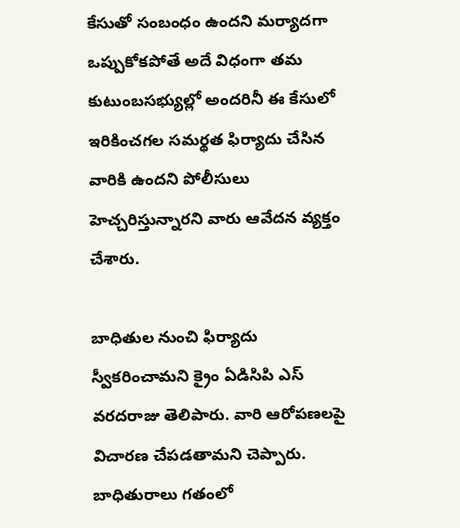కేసుతో సంబంధం ఉందని మర్యాదగా ఒప్పుకోకపోతే అదే విధంగా తమ కుటుంబసభ్యుల్లో అందరినీ ఈ కేసులో ఇరికించగల సమర్థత ఫిర్యాదు చేసిన వారికి ఉందని పోలీసులు హెచ్చరిస్తున్నారని వారు ఆవేదన వ్యక్తం చేశారు.

బాధితుల నుంచి ఫిర్యాదు స్వీకరించామని క్రైం ఏడిసిపి ఎస్ వరదరాజు తెలిపారు. వారి ఆరోపణలపై విచారణ చేపడతామని చెప్పారు. బాధితురాలు గతంలో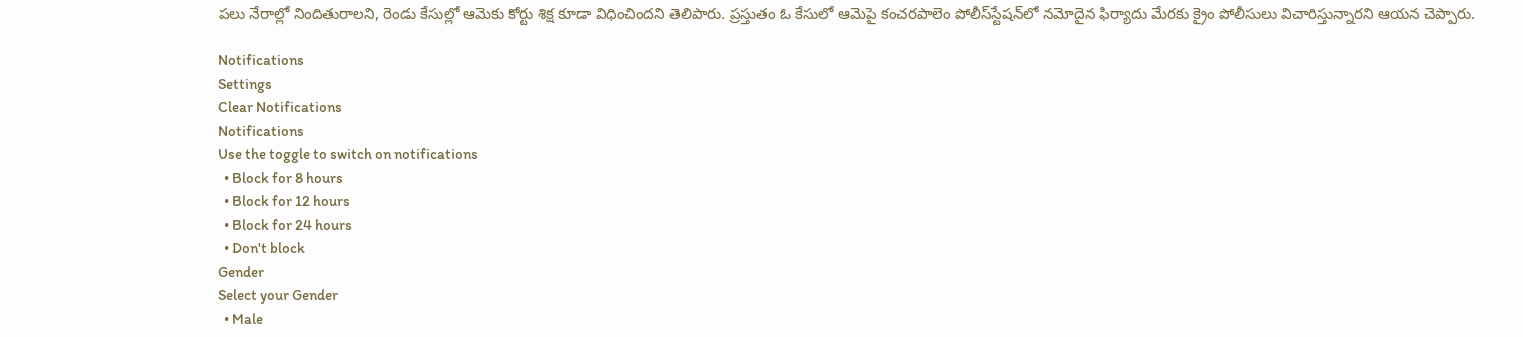పలు నేరాల్లో నిందితురాలని, రెండు కేసుల్లో ఆమెకు కోర్టు శిక్ష కూడా విధించిందని తెలిపారు. ప్రస్తుతం ఓ కేసులో ఆమెపై కంచరపాలెం పోలీస్‌స్టేషన్‌లో నమోదైన ఫిర్యాదు మేరకు క్రైం పోలీసులు విచారిస్తున్నారని ఆయన చెప్పారు.

Notifications
Settings
Clear Notifications
Notifications
Use the toggle to switch on notifications
  • Block for 8 hours
  • Block for 12 hours
  • Block for 24 hours
  • Don't block
Gender
Select your Gender
  • Male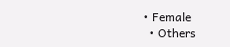• Female
  • Others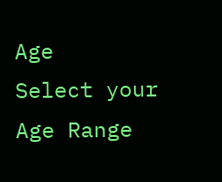Age
Select your Age Range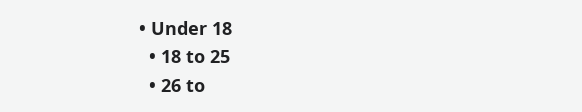• Under 18
  • 18 to 25
  • 26 to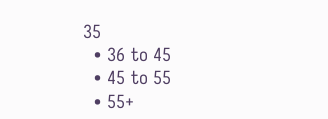35
  • 36 to 45
  • 45 to 55
  • 55+